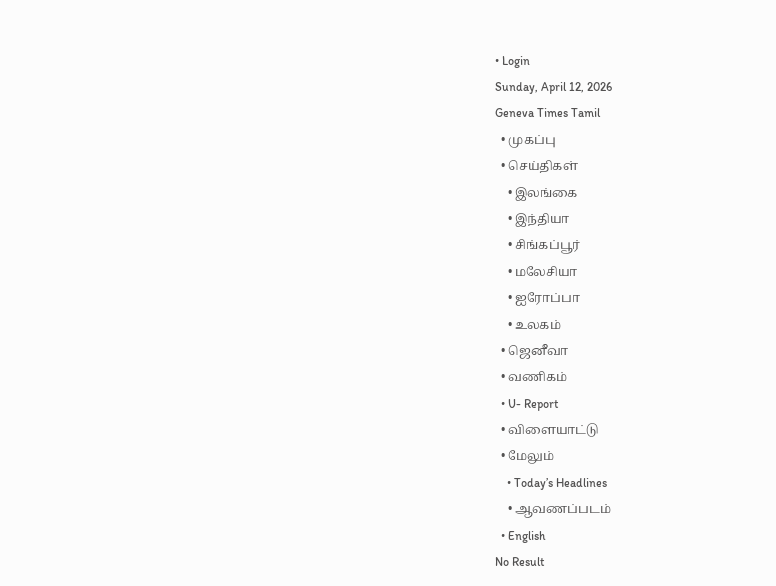• Login
Sunday, April 12, 2026
Geneva Times Tamil
  • முகப்பு
  • செய்திகள்
    • இலங்கை
    • இந்தியா
    • சிங்கப்பூர்
    • மலேசியா
    • ஐரோப்பா
    • உலகம்
  • ஜெனீவா
  • வணிகம்
  • U- Report
  • விளையாட்டு
  • மேலும்
    • Today’s Headlines
    • ஆவணப்படம்
  • English
No Result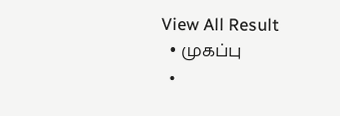View All Result
  • முகப்பு
  •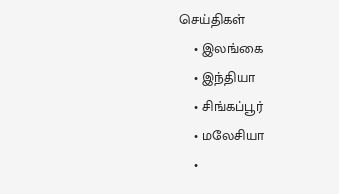செய்திகள்
    • இலங்கை
    • இந்தியா
    • சிங்கப்பூர்
    • மலேசியா
    •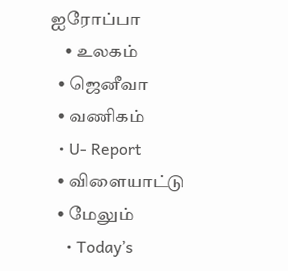ஐரோப்பா
    • உலகம்
  • ஜெனீவா
  • வணிகம்
  • U- Report
  • விளையாட்டு
  • மேலும்
    • Today’s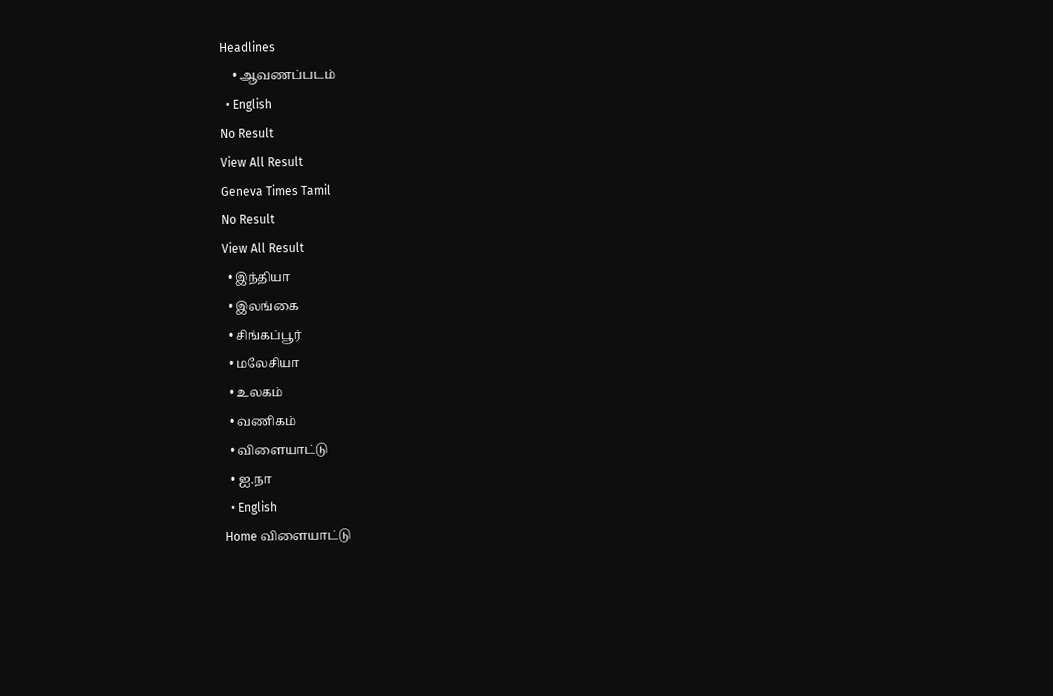Headlines
    • ஆவணப்படம்
  • English
No Result
View All Result
Geneva Times Tamil
No Result
View All Result
  • இந்தியா
  • இலங்கை
  • சிங்கப்பூர்
  • மலேசியா
  • உலகம்
  • வணிகம்
  • விளையாட்டு
  • ஐ.நா
  • English
Home விளையாட்டு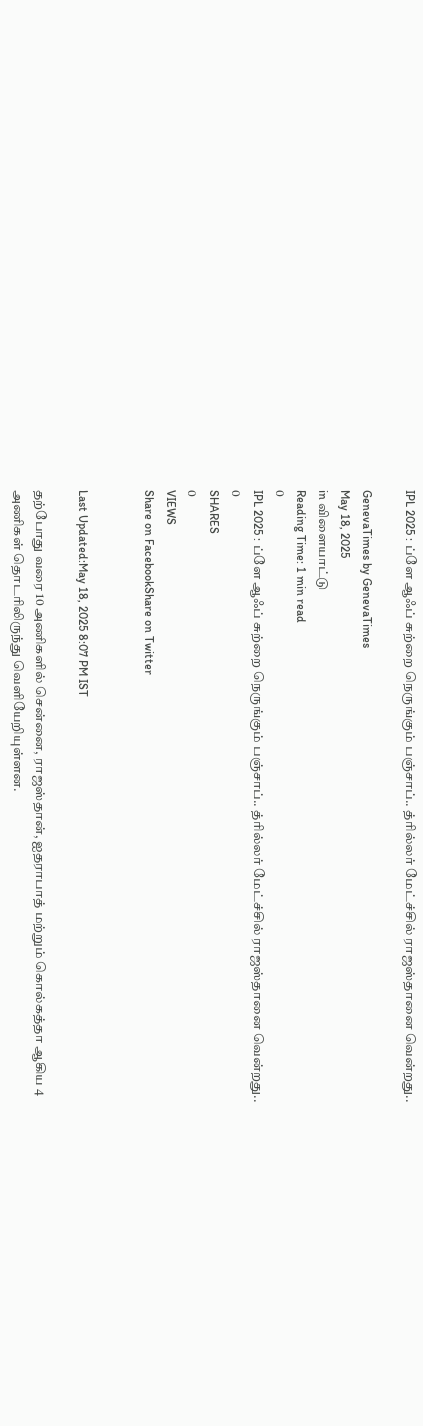IPL 2025 : ப்ளே ஆஃப் சுற்றை நெருங்கும் பஞ்சாப்.. த்ரில்லர் மேட்ச்சில் ராஜஸ்தானை வென்றது..

GenevaTimes by GenevaTimes
May 18, 2025
in விளையாட்டு
Reading Time: 1 min read
0
IPL 2025 : ப்ளே ஆஃப் சுற்றை நெருங்கும் பஞ்சாப்.. த்ரில்லர் மேட்ச்சில் ராஜஸ்தானை வென்றது..
0
SHARES
0
VIEWS
Share on FacebookShare on Twitter


Last Updated:May 18, 2025 8:07 PM IST

தற்போது வரை 10 அணிகளில் சென்னை, ராஜஸ்தான், ஐதராபாத் மற்றும் கொல்கத்தா ஆகிய 4 அணிகள் தொடரிலிருந்து வெளியேறியுள்ளன.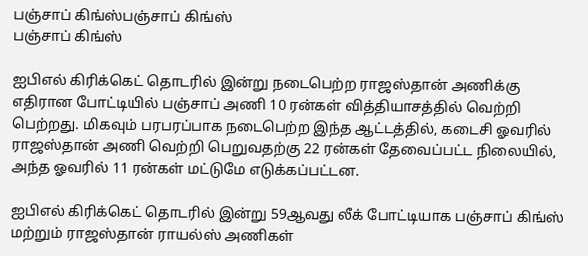பஞ்சாப் கிங்ஸ்பஞ்சாப் கிங்ஸ்
பஞ்சாப் கிங்ஸ்

ஐபிஎல் கிரிக்கெட் தொடரில் இன்று நடைபெற்ற ராஜஸ்தான் அணிக்கு எதிரான போட்டியில் பஞ்சாப் அணி 10 ரன்கள் வித்தியாசத்தில் வெற்றி பெற்றது. மிகவும் பரபரப்பாக நடைபெற்ற இந்த ஆட்டத்தில், கடைசி ஓவரில் ராஜஸ்தான் அணி வெற்றி பெறுவதற்கு 22 ரன்கள் தேவைப்பட்ட நிலையில், அந்த ஓவரில் 11 ரன்கள் மட்டுமே எடுக்கப்பட்டன.

ஐபிஎல் கிரிக்கெட் தொடரில் இன்று 59ஆவது லீக் போட்டியாக பஞ்சாப் கிங்ஸ் மற்றும் ராஜஸ்தான் ராயல்ஸ் அணிகள்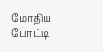மோதிய போட்டி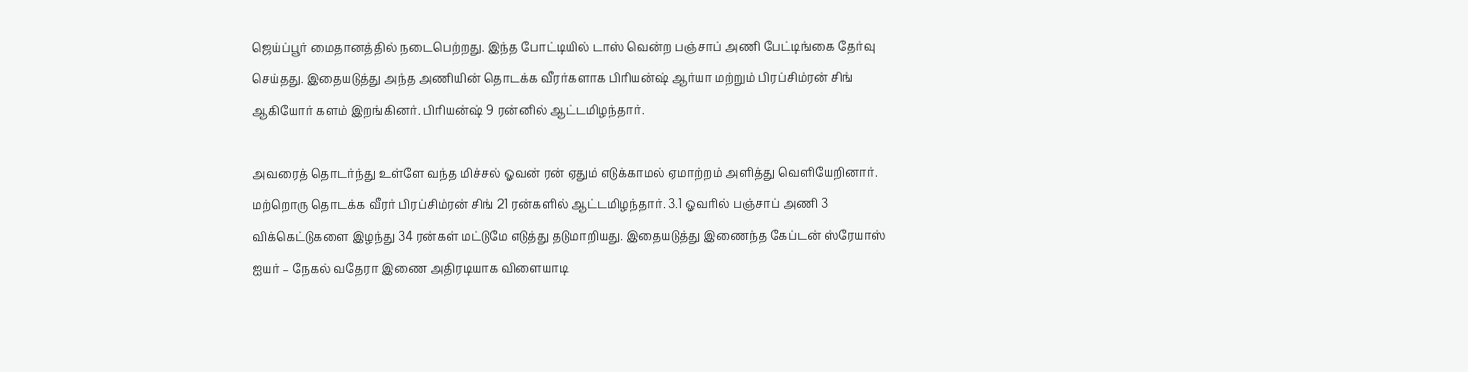ஜெய்ப்பூர் மைதானத்தில் நடைபெற்றது. இந்த போட்டியில் டாஸ் வென்ற பஞ்சாப் அணி பேட்டிங்கை தேர்வு செய்தது. இதையடுத்து அந்த அணியின் தொடக்க வீரர்களாக பிரியன்ஷ் ஆர்யா மற்றும் பிரப்சிம்ரன் சிங் ஆகியோர் களம் இறங்கினர். பிரியன்ஷ் 9 ரன்னில் ஆட்டமிழந்தார்.

அவரைத் தொடர்ந்து உள்ளே வந்த மிச்சல் ஓவன் ரன் ஏதும் எடுக்காமல் ஏமாற்றம் அளித்து வெளியேறினார். மற்றொரு தொடக்க வீரர் பிரப்சிம்ரன் சிங் 21 ரன்களில் ஆட்டமிழந்தார். 3.1 ஓவரில் பஞ்சாப் அணி 3 விக்கெட்டுகளை இழந்து 34 ரன்கள் மட்டுமே எடுத்து தடுமாறியது. இதையடுத்து இணைந்த கேப்டன் ஸ்ரேயாஸ் ஐயர் – நேகல் வதேரா இணை அதிரடியாக விளையாடி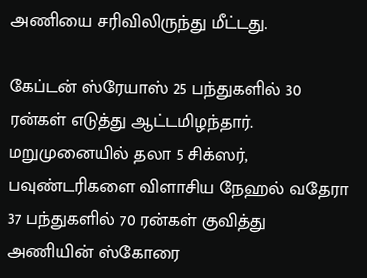அணியை சரிவிலிருந்து மீட்டது.

கேப்டன் ஸ்ரேயாஸ் 25 பந்துகளில் 30 ரன்கள் எடுத்து ஆட்டமிழந்தார். மறுமுனையில் தலா 5 சிக்ஸர், பவுண்டரிகளை விளாசிய நேஹல் வதேரா 37 பந்துகளில் 70 ரன்கள் குவித்து அணியின் ஸ்கோரை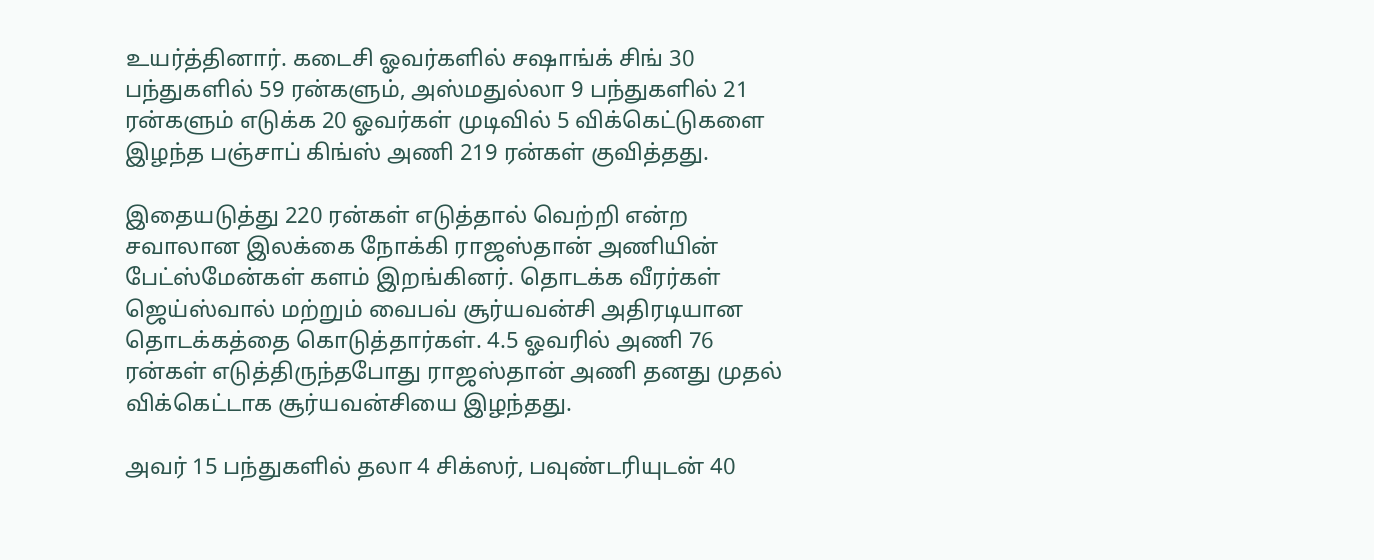உயர்த்தினார். கடைசி ஓவர்களில் சஷாங்க் சிங் 30 பந்துகளில் 59 ரன்களும், அஸ்மதுல்லா 9 பந்துகளில் 21 ரன்களும் எடுக்க 20 ஓவர்கள் முடிவில் 5 விக்கெட்டுகளை இழந்த பஞ்சாப் கிங்ஸ் அணி 219 ரன்கள் குவித்தது.

இதையடுத்து 220 ரன்கள் எடுத்தால் வெற்றி என்ற சவாலான இலக்கை நோக்கி ராஜஸ்தான் அணியின் பேட்ஸ்மேன்கள் களம் இறங்கினர். தொடக்க வீரர்கள் ஜெய்ஸ்வால் மற்றும் வைபவ் சூர்யவன்சி அதிரடியான தொடக்கத்தை கொடுத்தார்கள். 4.5 ஓவரில் அணி 76 ரன்கள் எடுத்திருந்தபோது ராஜஸ்தான் அணி தனது முதல் விக்கெட்டாக சூர்யவன்சியை இழந்தது.

அவர் 15 பந்துகளில் தலா 4 சிக்ஸர், பவுண்டரியுடன் 40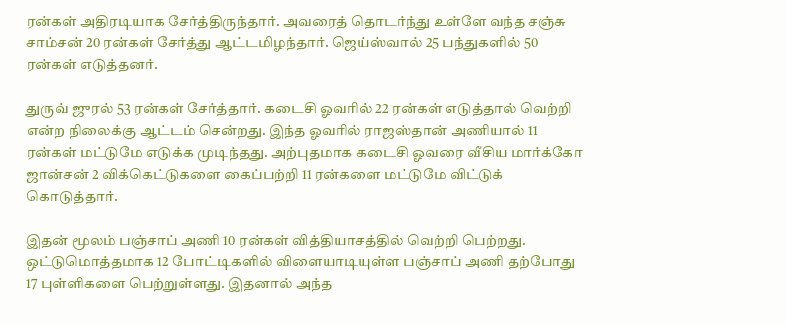ரன்கள் அதிரடியாக சேர்த்திருந்தார். அவரைத் தொடர்ந்து உள்ளே வந்த சஞ்சு சாம்சன் 20 ரன்கள் சேர்த்து ஆட்டமிழந்தார். ஜெய்ஸ்வால் 25 பந்துகளில் 50 ரன்கள் எடுத்தனர்.

துருவ் ஜுரல் 53 ரன்கள் சேர்த்தார். கடைசி ஓவரில் 22 ரன்கள் எடுத்தால் வெற்றி என்ற நிலைக்கு ஆட்டம் சென்றது. இந்த ஓவரில் ராஜஸ்தான் அணியால் 11 ரன்கள் மட்டுமே எடுக்க முடிந்தது. அற்புதமாக கடைசி ஓவரை வீசிய மார்க்கோ ஜான்சன் 2 விக்கெட்டுகளை கைப்பற்றி 11 ரன்களை மட்டுமே விட்டுக் கொடுத்தார்.

இதன் மூலம் பஞ்சாப் அணி 10 ரன்கள் வித்தியாசத்தில் வெற்றி பெற்றது. ஒட்டுமொத்தமாக 12 போட்டிகளில் விளையாடியுள்ள பஞ்சாப் அணி தற்போது 17 புள்ளிகளை பெற்றுள்ளது. இதனால் அந்த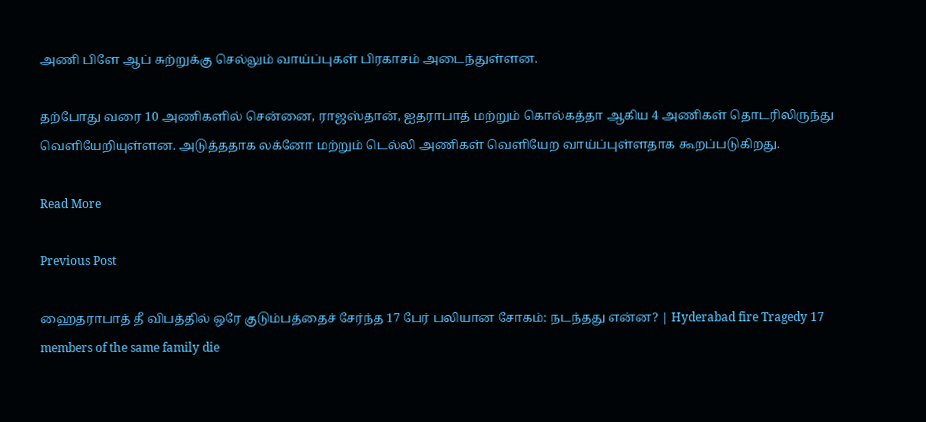அணி பிளே ஆப் சுற்றுக்கு செல்லும் வாய்ப்புகள் பிரகாசம் அடைந்துள்ளன.

தற்போது வரை 10 அணிகளில் சென்னை, ராஜஸ்தான், ஐதராபாத் மற்றும் கொல்கத்தா ஆகிய 4 அணிகள் தொடரிலிருந்து வெளியேறியுள்ளன. அடுத்ததாக லக்னோ மற்றும் டெல்லி அணிகள் வெளியேற வாய்ப்புள்ளதாக கூறப்படுகிறது.

Read More

Previous Post

ஹைதராபாத் தீ விபத்தில் ஒரே குடும்பத்தைச் சேர்ந்த 17 பேர் பலியான சோகம்: நடந்தது என்ன? | Hyderabad fire Tragedy 17 members of the same family die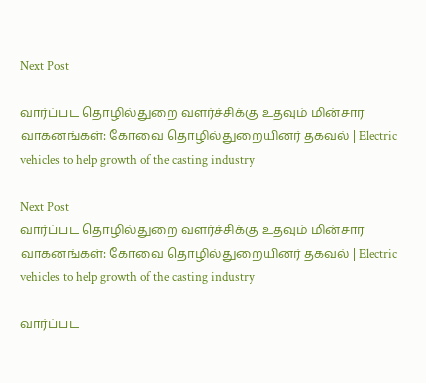Next Post

வார்ப்பட தொழில்துறை வளர்ச்சிக்கு உதவும் மின்சார வாகனங்கள்: கோவை தொழில்துறையினர் தகவல் | Electric vehicles to help growth of the casting industry

Next Post
வார்ப்பட தொழில்துறை வளர்ச்சிக்கு உதவும் மின்சார வாகனங்கள்: கோவை தொழில்துறையினர் தகவல் | Electric vehicles to help growth of the casting industry

வார்ப்பட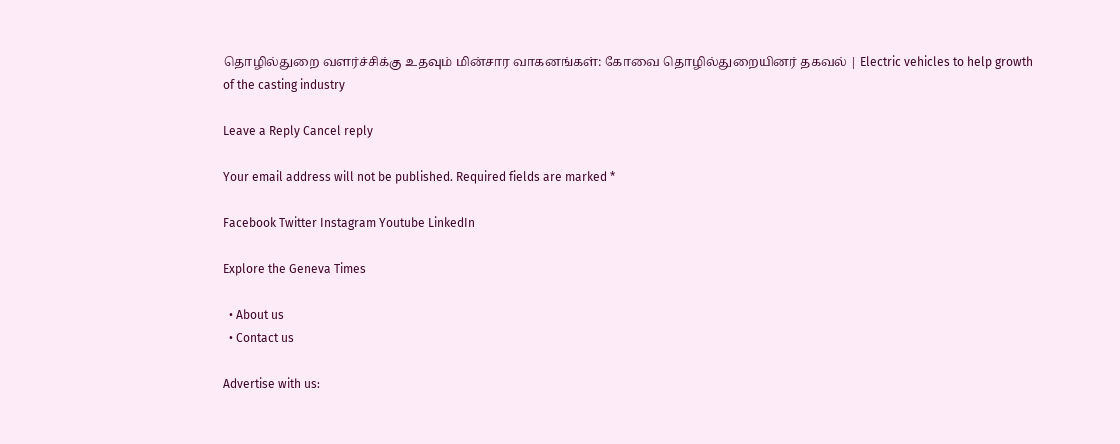தொழில்துறை வளர்ச்சிக்கு உதவும் மின்சார வாகனங்கள்: கோவை தொழில்துறையினர் தகவல் | Electric vehicles to help growth of the casting industry

Leave a Reply Cancel reply

Your email address will not be published. Required fields are marked *

Facebook Twitter Instagram Youtube LinkedIn

Explore the Geneva Times

  • About us
  • Contact us

Advertise with us: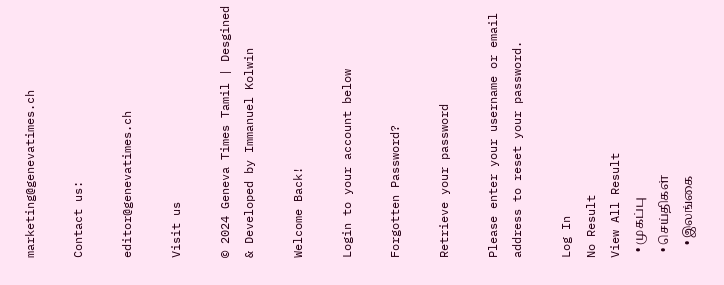marketing@genevatimes.ch

Contact us:

editor@genevatimes.ch

Visit us

© 2024 Geneva Times Tamil | Desgined & Developed by Immanuel Kolwin

Welcome Back!

Login to your account below

Forgotten Password?

Retrieve your password

Please enter your username or email address to reset your password.

Log In
No Result
View All Result
  • முகப்பு
  • செய்திகள்
    • இலங்கை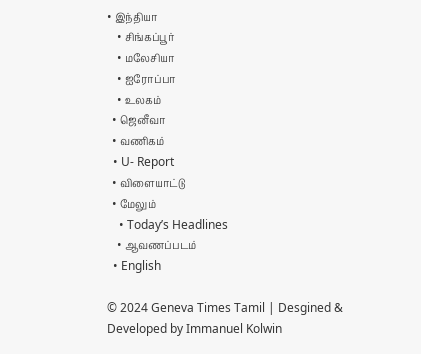• இந்தியா
    • சிங்கப்பூர்
    • மலேசியா
    • ஐரோப்பா
    • உலகம்
  • ஜெனீவா
  • வணிகம்
  • U- Report
  • விளையாட்டு
  • மேலும்
    • Today’s Headlines
    • ஆவணப்படம்
  • English

© 2024 Geneva Times Tamil | Desgined & Developed by Immanuel Kolwin